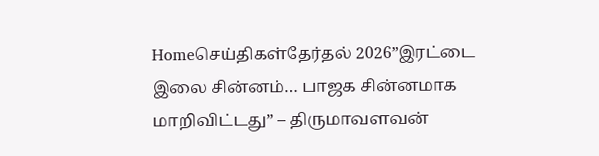Homeசெய்திகள்தேர்தல் 2026”இரட்டை இலை சின்னம்… பாஜக சின்னமாக மாறிவிட்டது” – திருமாவளவன்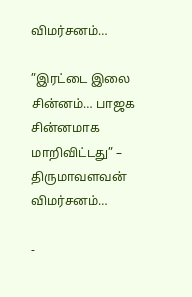விமர்சனம்…

”இரட்டை இலை சின்னம்… பாஜக சின்னமாக மாறிவிட்டது” – திருமாவளவன் விமர்சனம்…

-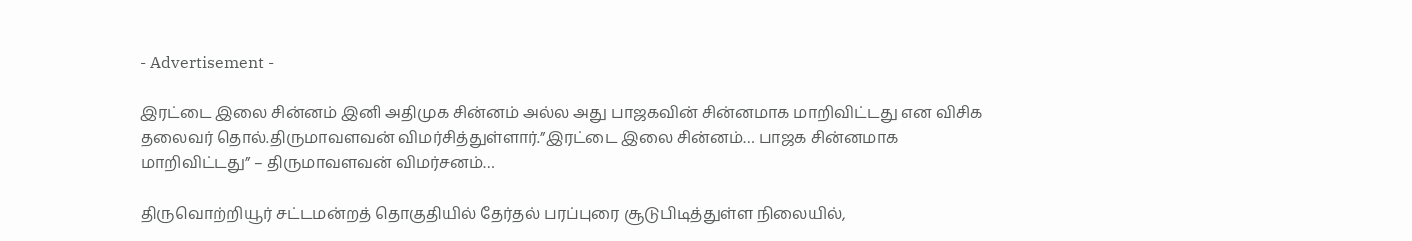- Advertisement -

இரட்டை இலை சின்னம் இனி அதிமுக சின்னம் அல்ல அது பாஜகவின் சின்னமாக மாறிவிட்டது என விசிக தலைவர் தொல்.திருமாவளவன் விமர்சித்துள்ளார்.”இரட்டை இலை சின்னம்… பாஜக சின்னமாக மாறிவிட்டது” – திருமாவளவன் விமர்சனம்…

திருவொற்றியூர் சட்டமன்றத் தொகுதியில் தேர்தல் பரப்புரை சூடுபிடித்துள்ள நிலையில்,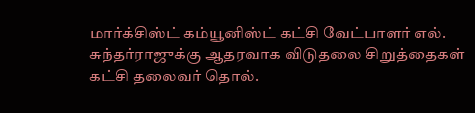மார்க்சிஸ்ட் கம்யூனிஸ்ட் கட்சி வேட்பாளர் எல். சுந்தர்ராஜுக்கு ஆதரவாக விடுதலை சிறுத்தைகள் கட்சி தலைவர் தொல்.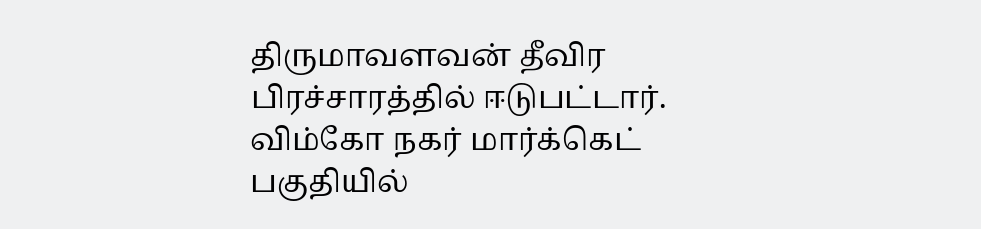திருமாவளவன் தீவிர பிரச்சாரத்தில் ஈடுபட்டார். விம்கோ நகர் மார்க்கெட் பகுதியில்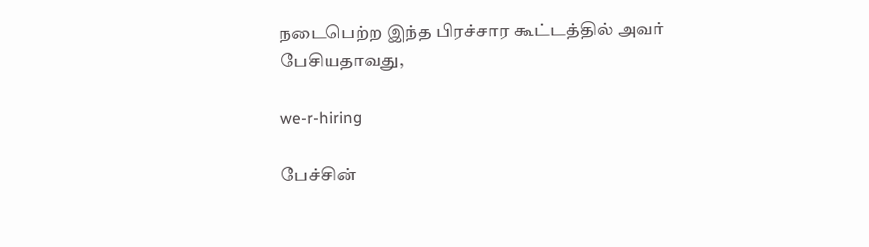நடைபெற்ற இந்த பிரச்சார கூட்டத்தில் அவர் பேசியதாவது,

we-r-hiring

பேச்சின்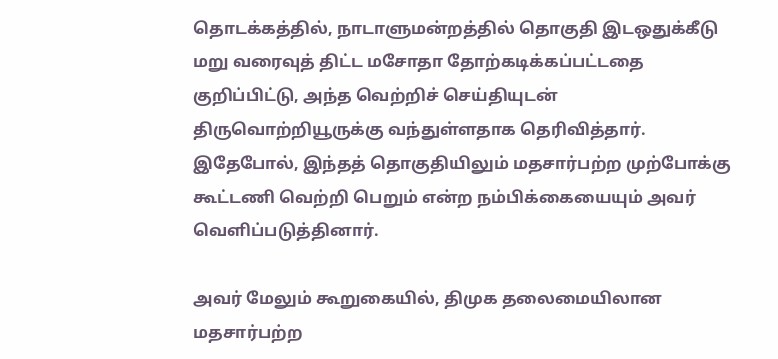தொடக்கத்தில், நாடாளுமன்றத்தில் தொகுதி இடஒதுக்கீடு மறு வரைவுத் திட்ட மசோதா தோற்கடிக்கப்பட்டதை குறிப்பிட்டு, அந்த வெற்றிச் செய்தியுடன் திருவொற்றியூருக்கு வந்துள்ளதாக தெரிவித்தார். இதேபோல், இந்தத் தொகுதியிலும் மதசார்பற்ற முற்போக்கு கூட்டணி வெற்றி பெறும் என்ற நம்பிக்கையையும் அவர் வெளிப்படுத்தினார்.

அவர் மேலும் கூறுகையில், திமுக தலைமையிலான மதசார்பற்ற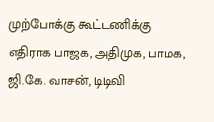முற்போக்கு கூட்டணிக்கு எதிராக பாஜக, அதிமுக, பாமக, ஜி.கே. வாசன், டிடிவி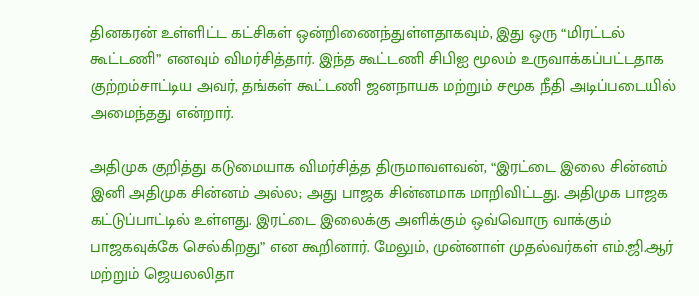தினகரன் உள்ளிட்ட கட்சிகள் ஒன்றிணைந்துள்ளதாகவும், இது ஒரு “மிரட்டல் கூட்டணி” எனவும் விமர்சித்தார். இந்த கூட்டணி சிபிஐ மூலம் உருவாக்கப்பட்டதாக குற்றம்சாட்டிய அவர், தங்கள் கூட்டணி ஜனநாயக மற்றும் சமூக நீதி அடிப்படையில் அமைந்தது என்றார்.

அதிமுக குறித்து கடுமையாக விமர்சித்த திருமாவளவன், “இரட்டை இலை சின்னம் இனி அதிமுக சின்னம் அல்ல; அது பாஜக சின்னமாக மாறிவிட்டது. அதிமுக பாஜக கட்டுப்பாட்டில் உள்ளது. இரட்டை இலைக்கு அளிக்கும் ஒவ்வொரு வாக்கும் பாஜகவுக்கே செல்கிறது” என கூறினார். மேலும், முன்னாள் முதல்வர்கள் எம்.ஜி.ஆர் மற்றும் ஜெயலலிதா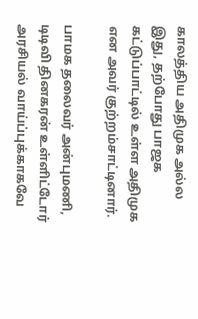காலத்திய அதிமுக அல்ல இது, தற்போது பாஜக கட்டுப்பாட்டில் உள்ள அதிமுக என அவர் குற்றம்சாட்டினார்.

பாமக தலைவர் அன்புமணி, டிடிவி தினகரன் உள்ளிட்டோர் அரசியல் வாய்ப்புக்காகவே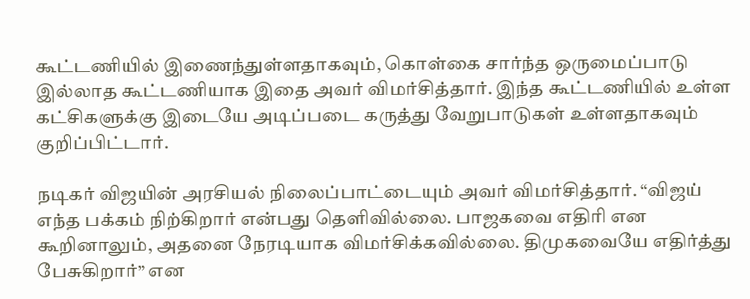கூட்டணியில் இணைந்துள்ளதாகவும், கொள்கை சார்ந்த ஒருமைப்பாடு இல்லாத கூட்டணியாக இதை அவர் விமர்சித்தார். இந்த கூட்டணியில் உள்ள கட்சிகளுக்கு இடையே அடிப்படை கருத்து வேறுபாடுகள் உள்ளதாகவும் குறிப்பிட்டார்.

நடிகர் விஜயின் அரசியல் நிலைப்பாட்டையும் அவர் விமர்சித்தார். “விஜய் எந்த பக்கம் நிற்கிறார் என்பது தெளிவில்லை. பாஜகவை எதிரி என கூறினாலும், அதனை நேரடியாக விமர்சிக்கவில்லை. திமுகவையே எதிர்த்து பேசுகிறார்” என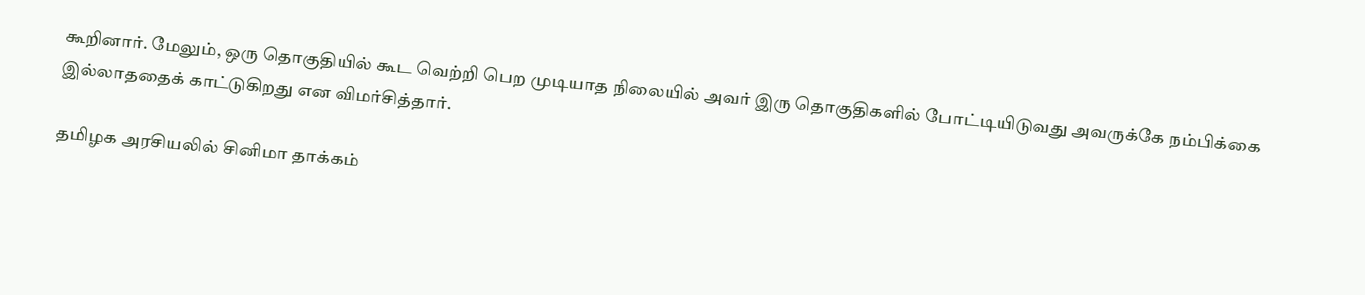கூறினார். மேலும், ஒரு தொகுதியில் கூட வெற்றி பெற முடியாத நிலையில் அவர் இரு தொகுதிகளில் போட்டியிடுவது அவருக்கே நம்பிக்கை இல்லாததைக் காட்டுகிறது என விமர்சித்தார்.

தமிழக அரசியலில் சினிமா தாக்கம்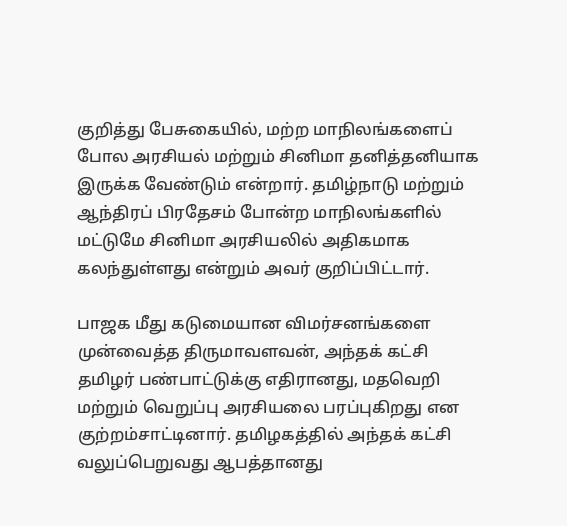குறித்து பேசுகையில், மற்ற மாநிலங்களைப் போல அரசியல் மற்றும் சினிமா தனித்தனியாக இருக்க வேண்டும் என்றார். தமிழ்நாடு மற்றும் ஆந்திரப் பிரதேசம் போன்ற மாநிலங்களில் மட்டுமே சினிமா அரசியலில் அதிகமாக கலந்துள்ளது என்றும் அவர் குறிப்பிட்டார்.

பாஜக மீது கடுமையான விமர்சனங்களை முன்வைத்த திருமாவளவன், அந்தக் கட்சி தமிழர் பண்பாட்டுக்கு எதிரானது, மதவெறி மற்றும் வெறுப்பு அரசியலை பரப்புகிறது என குற்றம்சாட்டினார். தமிழகத்தில் அந்தக் கட்சி வலுப்பெறுவது ஆபத்தானது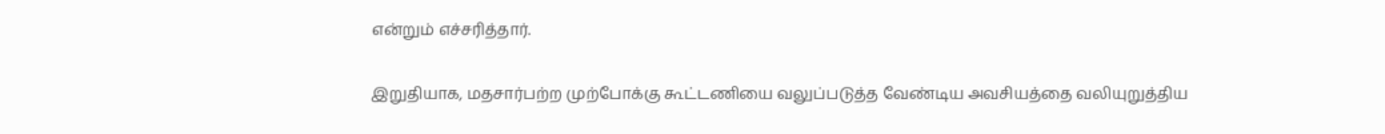என்றும் எச்சரித்தார்.

இறுதியாக, மதசார்பற்ற முற்போக்கு கூட்டணியை வலுப்படுத்த வேண்டிய அவசியத்தை வலியுறுத்திய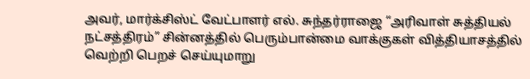அவர், மார்க்சிஸ்ட் வேட்பாளர் எல். சுந்தர்ராஜை “அரிவாள் சுத்தியல் நட்சத்திரம்” சின்னத்தில் பெரும்பான்மை வாக்குகள் வித்தியாசத்தில் வெற்றி பெறச் செய்யுமாறு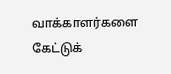வாக்காளர்களை கேட்டுக்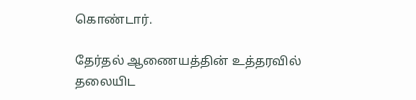கொண்டார்.

தேர்தல் ஆணையத்தின் உத்தரவில் தலையிட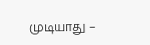முடியாது –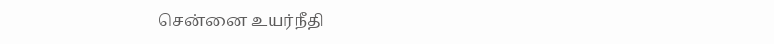சென்னை உயர்நீதி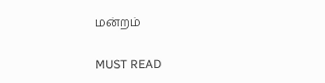மன்றம்

MUST READ